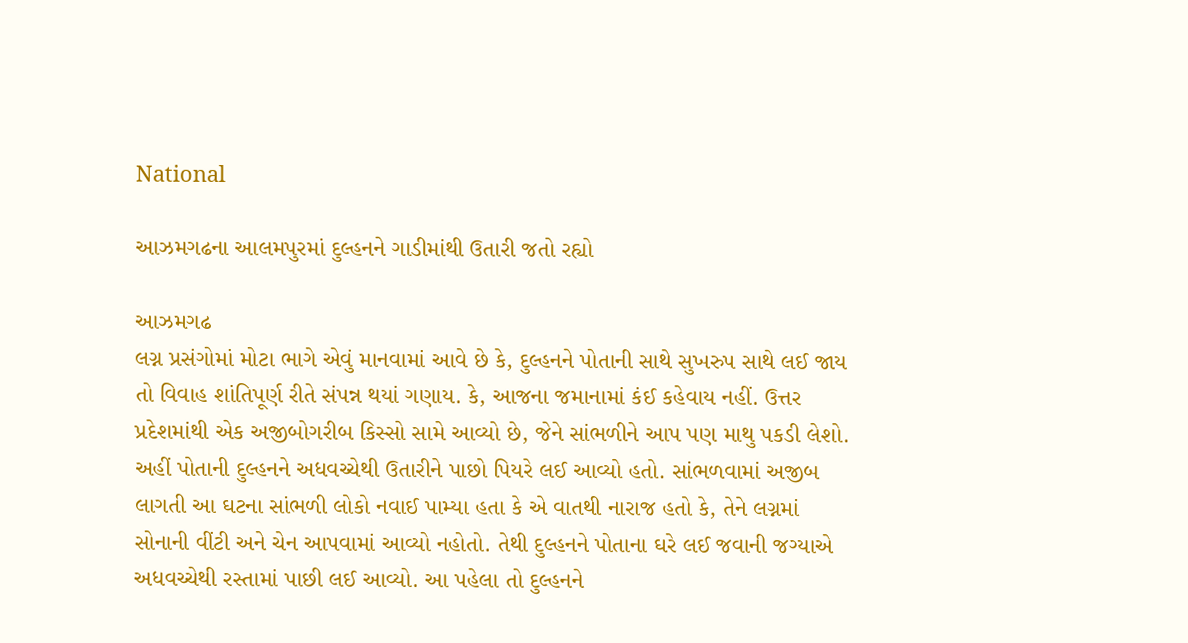National

આઝમગઢના આલમપુરમાં દુલ્હનને ગાડીમાંથી ઉતારી જતો રહ્યો

આઝમગઢ
લગ્ન પ્રસંગોમાં મોટા ભાગે એવું માનવામાં આવે છે કે, દુલ્હનને પોતાની સાથે સુખરુપ સાથે લઈ જાય તો વિવાહ શાંતિપૂર્ણ રીતે સંપન્ન થયાં ગણાય. કે, આજના જમાનામાં કંઈ કહેવાય નહીં. ઉત્તર પ્રદેશમાંથી એક અજીબોગરીબ કિસ્સો સામે આવ્યો છે, જેને સાંભળીને આપ પણ માથુ પકડી લેશો. અહીં પોતાની દુલ્હનને અધવચ્ચેથી ઉતારીને પાછો પિયરે લઈ આવ્યો હતો. સાંભળવામાં અજીબ લાગતી આ ઘટના સાંભળી લોકો નવાઈ પામ્યા હતા કે એ વાતથી નારાજ હતો કે, તેને લગ્નમાં સોનાની વીંટી અને ચેન આપવામાં આવ્યો નહોતો. તેથી દુલ્હનને પોતાના ઘરે લઈ જવાની જગ્યાએ અધવચ્ચેથી રસ્તામાં પાછી લઈ આવ્યો. આ પહેલા તો દુલ્હનને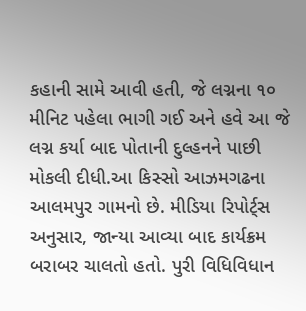કહાની સામે આવી હતી, જે લગ્નના ૧૦ મીનિટ પહેલા ભાગી ગઈ અને હવે આ જે લગ્ન કર્યા બાદ પોતાની દુલ્હનને પાછી મોકલી દીધી.આ કિસ્સો આઝમગઢના આલમપુર ગામનો છે. મીડિયા રિપોર્ટ્‌સ અનુસાર, જાન્યા આવ્યા બાદ કાર્યક્રમ બરાબર ચાલતો હતો. પુરી વિધિવિધાન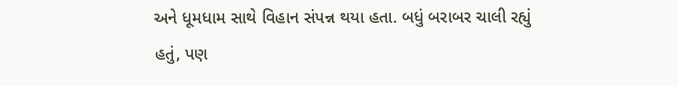અને ધૂમધામ સાથે વિહાન સંપન્ન થયા હતા. બધું બરાબર ચાલી રહ્યું હતું, પણ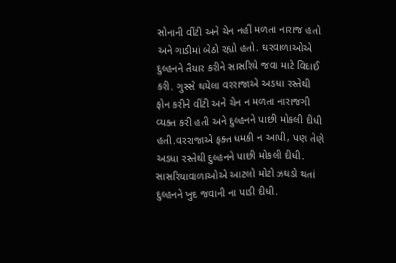સોનાની વીંટી અને ચેન નહીં મળતા નારાજ હતો અને ગાડીમાં બેઠો રહ્યો હતો. ઘરવાળાઓએ દુલ્હનને તૈયાર કરીને સાસરિયે જવા માટે વિદાઈ કરી. ગુસ્સે થયેલા વરરાજાએ અડધા રસ્તેથી ફોન કરીને વીંટી અને ચેન ન મળતા નારાજગી વ્યક્ત કરી હતી અને દુલ્હનને પાછી મોકલી દીધી હતી.વરરાજાએ ફક્ત ધમકી ન આપી, પણ તેણે અડધા રસ્તેથી દુલ્હનને પાછી મોકલી દીધી. સાસરિયાવાળાઓએ આટલો મોટો ઝઘડો થતાં દુલ્હનને ખુદ જવાની ના પાડી દીધી.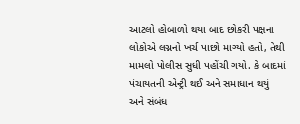આટલો હોબાળો થયા બાદ છોકરી પક્ષના લોકોએ લગ્નનો ખર્ચ પાછો માગ્યો હતો, તેથી મામલો પોલીસ સુધી પહોંચી ગયો. કે બાદમાં પંચાયતની એન્ટ્રી થઈ અને સમાધાન થયું અને સંબંધ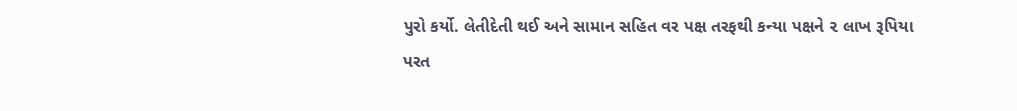પુરો કર્યો. લેતીદેતી થઈ અને સામાન સહિત વર પક્ષ તરફથી કન્યા પક્ષને ૨ લાખ રૂપિયા પરત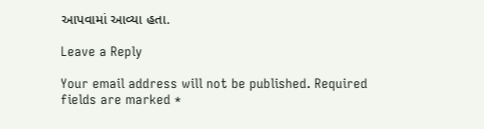આપવામાં આવ્યા હતા.

Leave a Reply

Your email address will not be published. Required fields are marked *